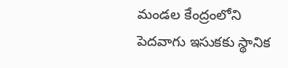మండల కేంద్రంలోని పెదవాగు ఇసుకకు స్థానిక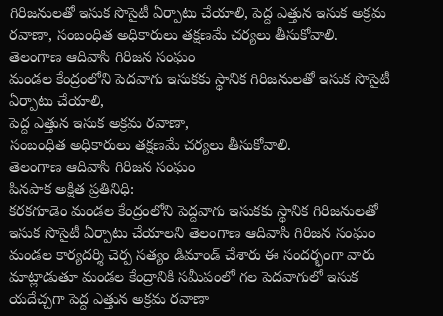గిరిజనులతో ఇసుక సొసైటీ ఏర్పాటు చేయాలి, పెద్ద ఎత్తున ఇసుక అక్రమ రవాణా, సంబంధిత అధికారులు తక్షణమే చర్యలు తీసుకోవాలి. తెలంగాణ ఆదివాసి గిరిజన సంఘం
మండల కేంద్రంలోని పెదవాగు ఇసుకకు స్థానిక గిరిజనులతో ఇసుక సొసైటీ ఏర్పాటు చేయాలి,
పెద్ద ఎత్తున ఇసుక అక్రమ రవాణా,
సంబంధిత అధికారులు తక్షణమే చర్యలు తీసుకోవాలి.
తెలంగాణ ఆదివాసి గిరిజన సంఘం
పినపాక అక్షిత ప్రతినిధి:
కరకగూడెం మండల కేంద్రంలోని పెద్దవాగు ఇసుకకు స్థానిక గిరిజనులతో ఇసుక సొసైటీ ఏర్పాటు చేయాలని తెలంగాణ ఆదివాసి గిరిజన సంఘం మండల కార్యదర్శి చెర్ప సత్యం డిమాండ్ చేశారు ఈ సందర్భంగా వారు మాట్లాడుతూ మండల కేంద్రానికి సమీపంలో గల పెదవాగులో ఇసుక యదేచ్చగా పెద్ద ఎత్తున అక్రమ రవాణా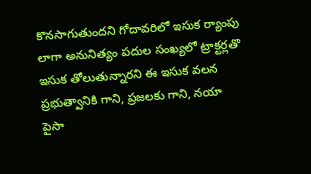కొనసాగుతుందని గోదావరిలో ఇసుక ర్యాంపు లాగా అనునిత్యం పదుల సంఖ్యలో ట్రాక్టర్లతొ ఇసుక తోలుతున్నారని ఈ ఇసుక వలన ప్రభుత్వానికి గాని, ప్రజలకు గాని, నయా పైసా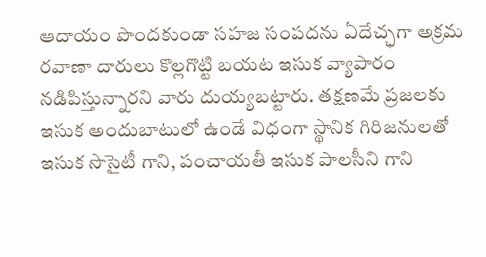ఆదాయం పొందకుండా సహజ సంపదను ఏదేచ్ఛగా అక్రమ రవాణా దారులు కొల్లగొట్టి బయట ఇసుక వ్యాపారం నడిపిస్తున్నారని వారు దుయ్యబట్టారు. తక్షణమే ప్రజలకు ఇసుక అందుబాటులో ఉండే విధంగా స్థానిక గిరిజనులతో ఇసుక సొసైటీ గాని, పంచాయతీ ఇసుక పాలసీని గాని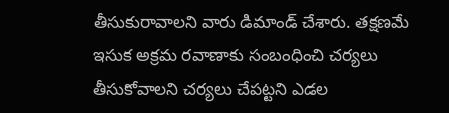తీసుకురావాలని వారు డిమాండ్ చేశారు. తక్షణమే ఇసుక అక్రమ రవాణాకు సంబంధించి చర్యలు తీసుకోవాలని చర్యలు చేపట్టని ఎడల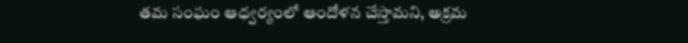తమ సంఘం ఆధ్వర్యంలో ఆందోళన చేస్తామని, అక్రమ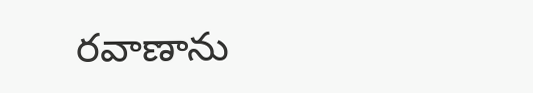రవాణాను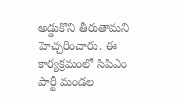అడ్డుకొని తీరుతామని హెచ్చరించారు. ఈ కార్యక్రమంలో సిపిఎం పార్టీ మండల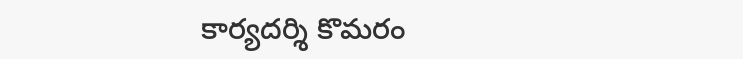కార్యదర్శి కొమరం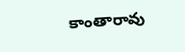కాంతారావు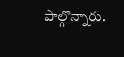పాల్గొన్నారు.